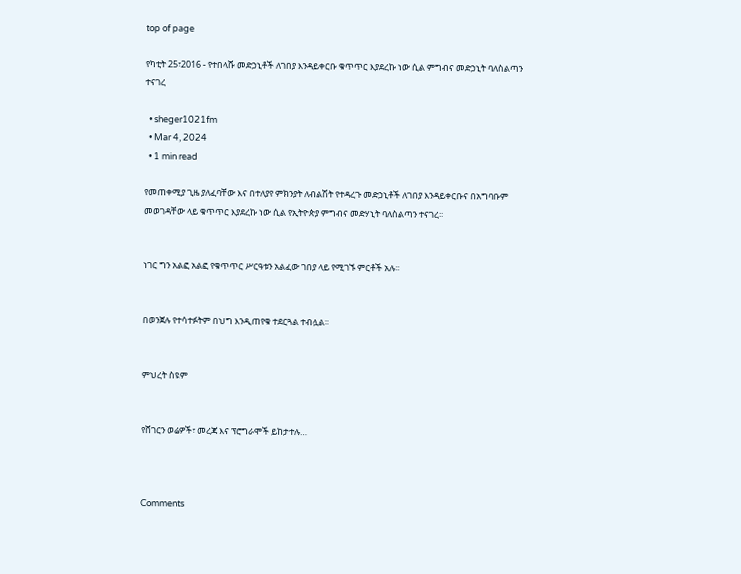top of page

የካቲት 25፣2016 - የተበላሹ መድኃኒቶች ለገበያ እንዳይቀርቡ ቁጥጥር እያደረኩ ነው ሲል ምግብና መድኃኒት ባለስልጣን ተናገረ

  • sheger1021fm
  • Mar 4, 2024
  • 1 min read

የመጠቀሚያ ጊዜ ያለፈባቸው እና በተለያየ ምክንያት ለብልሽት የተዳረጉ መድኃኒቶች ለገበያ እንዳይቀርቡና በአግባቡም መወገዳቸው ላይ ቁጥጥር እያደረኩ ነው ሲል የኢትዮጵያ ምግብና መድሃኒት ባለስልጣን ተናገረ፡፡


ነገር ግን አልፎ አልፎ የቁጥጥር ሥርዓቱን አልፈው ገበያ ላይ የሚገኙ ምርቶች አሉ፡፡


በወንጀሉ የተሳተፉትም በህግ እንዲጠየቁ ተደርጓል ተብሏል፡፡


ምህረት ስዩም


የሸገርን ወሬዎች፣ መረጃ እና ፕሮግራሞች ይከታተሉ…



Comments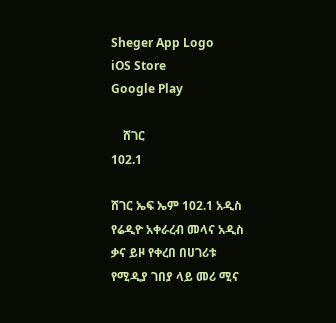Sheger App Logo
iOS Store
Google Play

    ሸገር
102.1

ሸገር ኤፍ ኤም 102.1 አዲስ የሬዲዮ አቀራረብ መላና አዲስ ቃና ይዞ የቀረበ በሀገሪቱ የሚዲያ ገበያ ላይ መሪ ሚና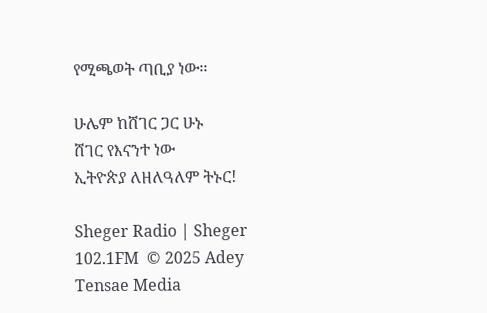የሚጫወት ጣቢያ ነው፡፡

ሁሌም ከሸገር ጋር ሁኑ
ሸገር የእናንተ ነው
ኢትዮጵያ ለዘለዓለም ትኑር!

Sheger Radio | Sheger 102.1FM  © 2025 Adey Tensae Media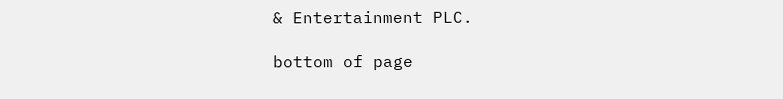& Entertainment PLC.

bottom of page